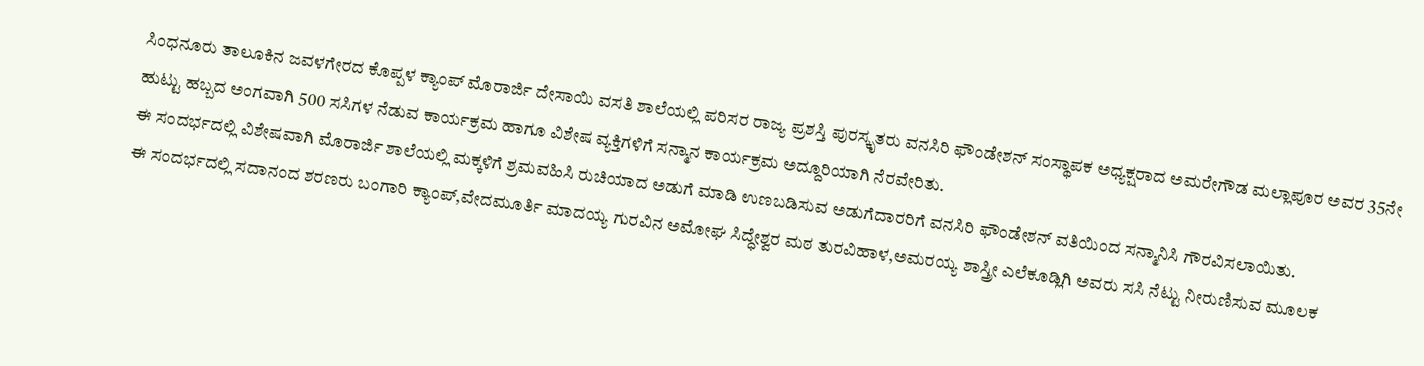ಸಿಂಧನೂರು ತಾಲೂಕಿನ ಜವಳಗೇರದ ಕೊಪ್ಪಳ ಕ್ಯಾಂಪ್ ಮೊರಾರ್ಜಿ ದೇಸಾಯಿ ವಸತಿ ಶಾಲೆಯಲ್ಲಿ ಪರಿಸರ ರಾಜ್ಯ ಪ್ರಶಸ್ತಿ ಪುರಸ್ಕೃತರು ವನಸಿರಿ ಫೌಂಡೇಶನ್ ಸಂಸ್ಥಾಪಕ ಅಧ್ಯಕ್ಷರಾದ ಅಮರೇಗೌಡ ಮಲ್ಲಾಪೂರ ಅವರ 35ನೇ ಹುಟ್ಟು ಹಬ್ಬದ ಅಂಗವಾಗಿ 500 ಸಸಿಗಳ ನೆಡುವ ಕಾರ್ಯಕ್ರಮ ಹಾಗೂ ವಿಶೇಷ ವ್ಯಕ್ತಿಗಳಿಗೆ ಸನ್ಮಾನ ಕಾರ್ಯಕ್ರಮ ಅದ್ದೂರಿಯಾಗಿ ನೆರವೇರಿತು.
ಈ ಸಂದರ್ಭದಲ್ಲಿ ವಿಶೇಷವಾಗಿ ಮೊರಾರ್ಜಿ ಶಾಲೆಯಲ್ಲಿ ಮಕ್ಕಳಿಗೆ ಶ್ರಮವಹಿಸಿ ರುಚಿಯಾದ ಅಡುಗೆ ಮಾಡಿ ಉಣಬಡಿಸುವ ಅಡುಗೆದಾರರಿಗೆ ವನಸಿರಿ ಫೌಂಡೇಶನ್ ವತಿಯಿಂದ ಸನ್ಮಾನಿಸಿ ಗೌರವಿಸಲಾಯಿತು.
ಈ ಸಂದರ್ಭದಲ್ಲಿ ಸದಾನಂದ ಶರಣರು ಬಂಗಾರಿ ಕ್ಯಾಂಪ್,ವೇದಮೂರ್ತಿ ಮಾದಯ್ಯ ಗುರವಿನ ಅಮೋಘ ಸಿದ್ಧೇಶ್ವರ ಮಠ ತುರವಿಹಾಳ,ಅಮರಯ್ಯ ಶಾಸ್ತ್ರೀ ಎಲೆಕೂಡ್ಲಿಗಿ ಅವರು ಸಸಿ ನೆಟ್ಟು ನೀರುಣಿಸುವ ಮೂಲಕ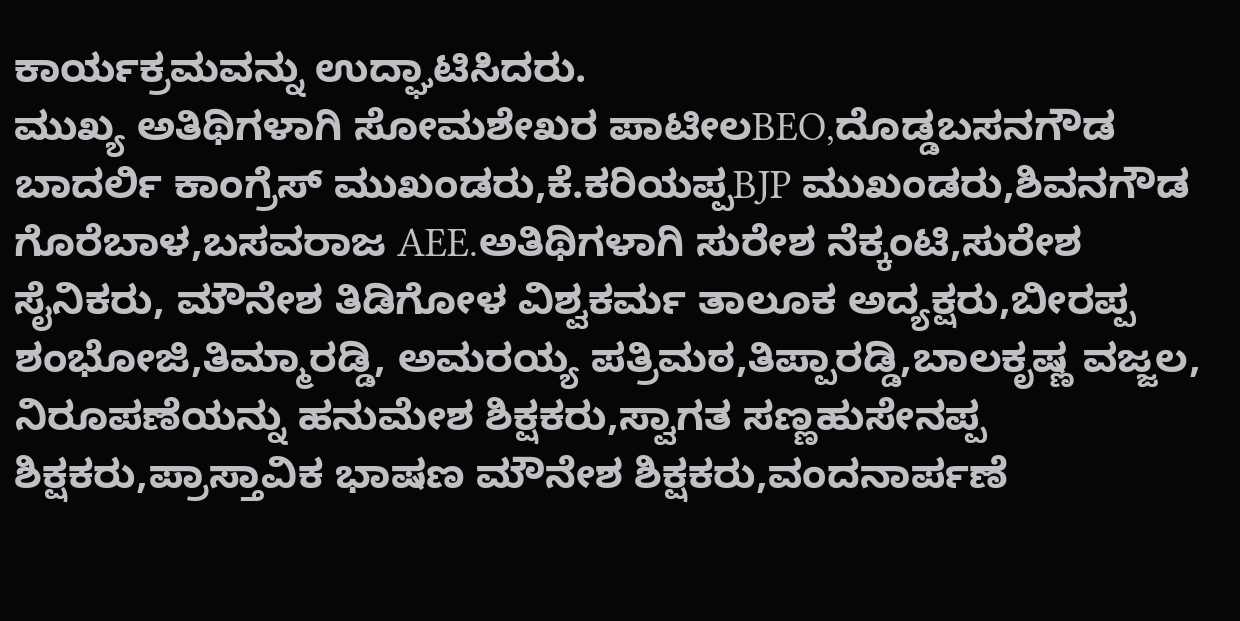ಕಾರ್ಯಕ್ರಮವನ್ನು ಉದ್ಘಾಟಿಸಿದರು.
ಮುಖ್ಯ ಅತಿಥಿಗಳಾಗಿ ಸೋಮಶೇಖರ ಪಾಟೀಲBEO,ದೊಡ್ಡಬಸನಗೌಡ ಬಾದರ್ಲಿ ಕಾಂಗ್ರೆಸ್ ಮುಖಂಡರು,ಕೆ.ಕರಿಯಪ್ಪBJP ಮುಖಂಡರು,ಶಿವನಗೌಡ ಗೊರೆಬಾಳ,ಬಸವರಾಜ AEE.ಅತಿಥಿಗಳಾಗಿ ಸುರೇಶ ನೆಕ್ಕಂಟಿ,ಸುರೇಶ ಸೈನಿಕರು, ಮೌನೇಶ ತಿಡಿಗೋಳ ವಿಶ್ವಕರ್ಮ ತಾಲೂಕ ಅದ್ಯಕ್ಷರು,ಬೀರಪ್ಪ ಶಂಭೋಜಿ,ತಿಮ್ಮಾರಡ್ಡಿ, ಅಮರಯ್ಯ ಪತ್ರಿಮಠ,ತಿಪ್ಪಾರಡ್ಡಿ,ಬಾಲಕೃಷ್ಣ ವಜ್ಜಲ, ನಿರೂಪಣೆಯನ್ನು ಹನುಮೇಶ ಶಿಕ್ಷಕರು,ಸ್ವಾಗತ ಸಣ್ಣಹುಸೇನಪ್ಪ ಶಿಕ್ಷಕರು,ಪ್ರಾಸ್ತಾವಿಕ ಭಾಷಣ ಮೌನೇಶ ಶಿಕ್ಷಕರು,ವಂದನಾರ್ಪಣೆ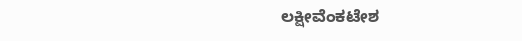ಲಕ್ಷೀವೆಂಕಟೇಶ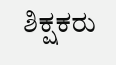ಶಿಕ್ಷಕರು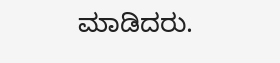ಮಾಡಿದರು.